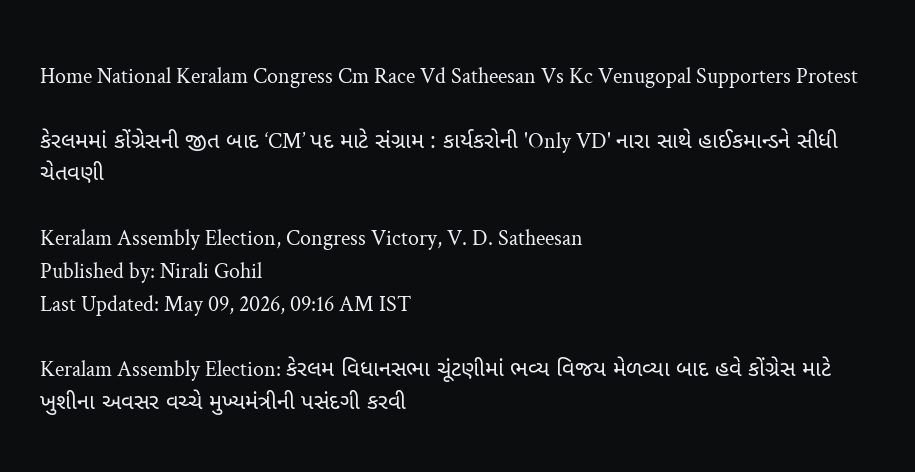Home National Keralam Congress Cm Race Vd Satheesan Vs Kc Venugopal Supporters Protest

કેરલમમાં કોંગ્રેસની જીત બાદ ‘CM’ પદ માટે સંગ્રામ : કાર્યકરોની 'Only VD' નારા સાથે હાઈકમાન્ડને સીધી ચેતવણી

Keralam Assembly Election, Congress Victory, V. D. Satheesan
Published by: Nirali Gohil
Last Updated: May 09, 2026, 09:16 AM IST

Keralam Assembly Election: કેરલમ વિધાનસભા ચૂંટણીમાં ભવ્ય વિજય મેળવ્યા બાદ હવે કોંગ્રેસ માટે ખુશીના અવસર વચ્ચે મુખ્યમંત્રીની પસંદગી કરવી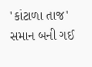'કાંટાળા તાજ' સમાન બની ગઈ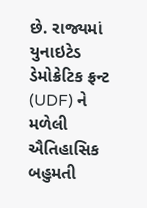છે. રાજ્યમાં યુનાઇટેડ ડેમોક્રેટિક ફ્રન્ટ (UDF) ને મળેલી ઐતિહાસિક બહુમતી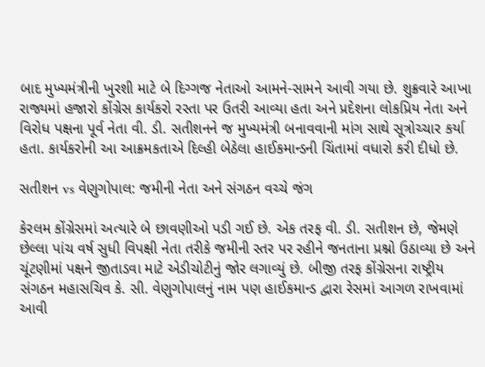બાદ મુખ્યમંત્રીની ખુરશી માટે બે દિગ્ગજ નેતાઓ આમને-સામને આવી ગયા છે. શુક્રવારે આખા રાજ્યમાં હજારો કોંગ્રેસ કાર્યકરો રસ્તા પર ઉતરી આવ્યા હતા અને પ્રદેશના લોકપ્રિય નેતા અને વિરોધ પક્ષના પૂર્વ નેતા વી. ડી. સતીશનને જ મુખ્યમંત્રી બનાવવાની માંગ સાથે સૂત્રોચ્ચાર કર્યા હતા. કાર્યકરોની આ આક્રમકતાએ દિલ્હી બેઠેલા હાઈકમાન્ડની ચિંતામાં વધારો કરી દીધો છે.

સતીશન vs વેણુગોપાલ: જમીની નેતા અને સંગઠન વચ્ચે જંગ

કેરલમ કોંગ્રેસમાં અત્યારે બે છાવણીઓ પડી ગઈ છે. એક તરફ વી. ડી. સતીશન છે, જેમણે છેલ્લા પાંચ વર્ષ સુધી વિપક્ષી નેતા તરીકે જમીની સ્તર પર રહીને જનતાના પ્રશ્નો ઉઠાવ્યા છે અને ચૂંટણીમાં પક્ષને જીતાડવા માટે એડીચોટીનું જોર લગાવ્યું છે. બીજી તરફ કોંગ્રેસના રાષ્ટ્રીય સંગઠન મહાસચિવ કે. સી. વેણુગોપાલનું નામ પણ હાઈકમાન્ડ દ્વારા રેસમાં આગળ રાખવામાં આવી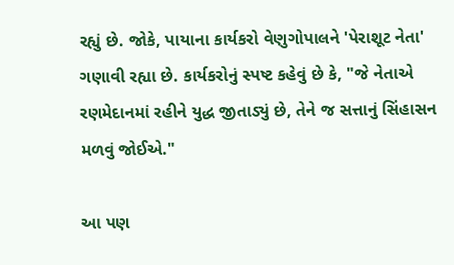રહ્યું છે. જોકે, પાયાના કાર્યકરો વેણુગોપાલને 'પેરાશૂટ નેતા' ગણાવી રહ્યા છે. કાર્યકરોનું સ્પષ્ટ કહેવું છે કે, "જે નેતાએ રણમેદાનમાં રહીને યુદ્ધ જીતાડ્યું છે, તેને જ સત્તાનું સિંહાસન મળવું જોઈએ."

આ પણ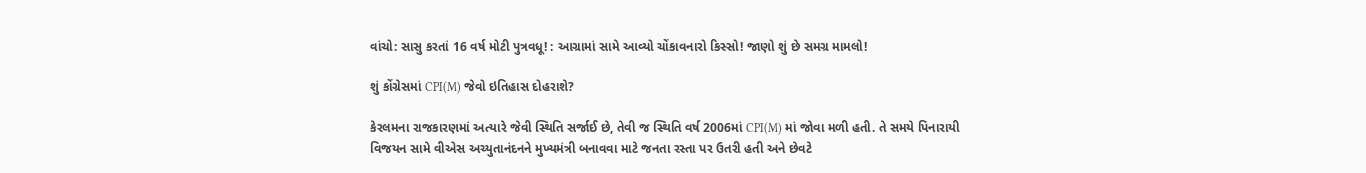વાંચો: સાસુ કરતાં 16 વર્ષ મોટી પુત્રવધૂ! : આગ્રામાં સામે આવ્યો ચોંકાવનારો કિસ્સો! જાણો શું છે સમગ્ર મામલો!

શું કોંગ્રેસમાં CPI(M) જેવો ઇતિહાસ દોહરાશે?

કેરલમના રાજકારણમાં અત્યારે જેવી સ્થિતિ સર્જાઈ છે, તેવી જ સ્થિતિ વર્ષ 2006માં CPI(M) માં જોવા મળી હતી. તે સમયે પિનારાયી વિજયન સામે વીએસ અચ્યુતાનંદનને મુખ્યમંત્રી બનાવવા માટે જનતા રસ્તા પર ઉતરી હતી અને છેવટે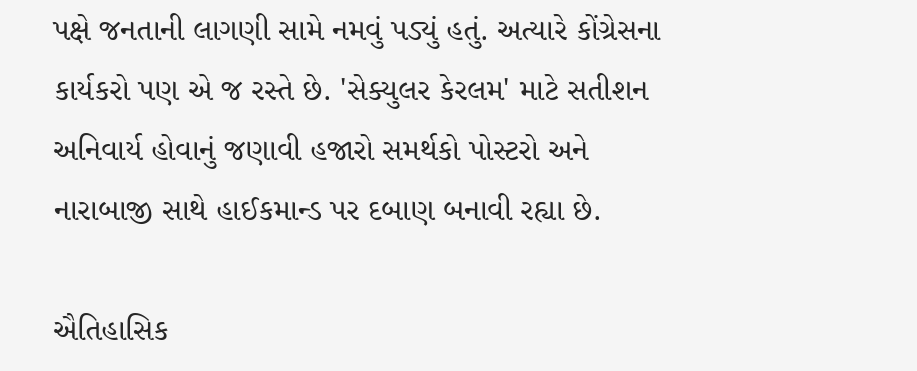પક્ષે જનતાની લાગણી સામે નમવું પડ્યું હતું. અત્યારે કોંગ્રેસના કાર્યકરો પણ એ જ રસ્તે છે. 'સેક્યુલર કેરલમ' માટે સતીશન અનિવાર્ય હોવાનું જણાવી હજારો સમર્થકો પોસ્ટરો અને નારાબાજી સાથે હાઈકમાન્ડ પર દબાણ બનાવી રહ્યા છે.

ઐતિહાસિક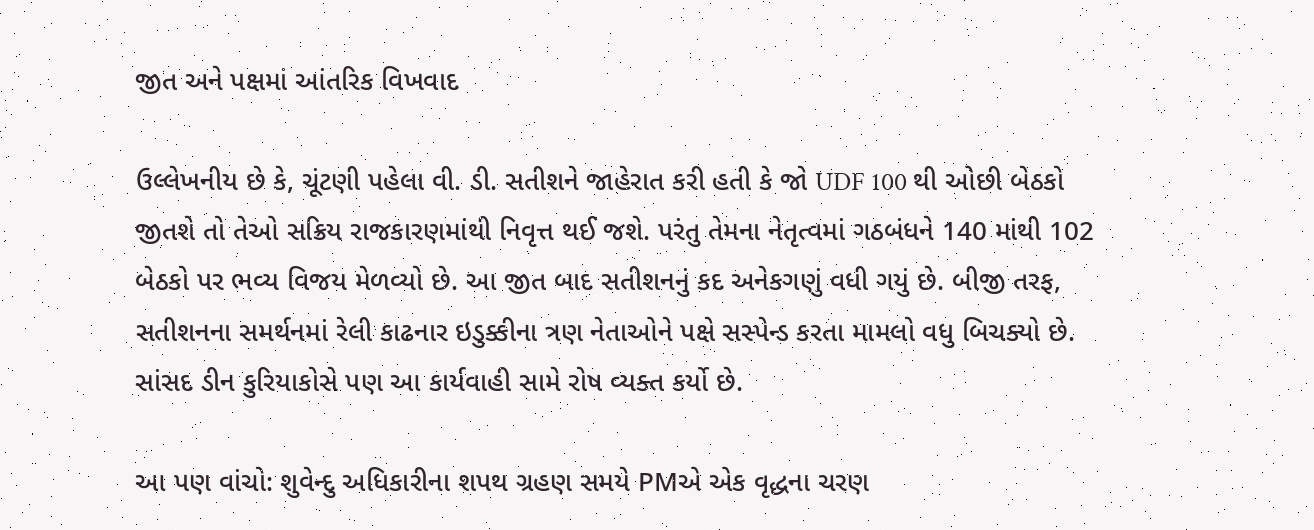જીત અને પક્ષમાં આંતરિક વિખવાદ

ઉલ્લેખનીય છે કે, ચૂંટણી પહેલા વી. ડી. સતીશને જાહેરાત કરી હતી કે જો UDF 100 થી ઓછી બેઠકો જીતશે તો તેઓ સક્રિય રાજકારણમાંથી નિવૃત્ત થઈ જશે. પરંતુ તેમના નેતૃત્વમાં ગઠબંધને 140 માંથી 102 બેઠકો પર ભવ્ય વિજય મેળવ્યો છે. આ જીત બાદ સતીશનનું કદ અનેકગણું વધી ગયું છે. બીજી તરફ, સતીશનના સમર્થનમાં રેલી કાઢનાર ઇડુક્કીના ત્રણ નેતાઓને પક્ષે સસ્પેન્ડ કરતા મામલો વધુ બિચક્યો છે. સાંસદ ડીન કુરિયાકોસે પણ આ કાર્યવાહી સામે રોષ વ્યક્ત કર્યો છે.

આ પણ વાંચો: શુવેન્દુ અધિકારીના શપથ ગ્રહણ સમયે PMએ એક વૃદ્ધના ચરણ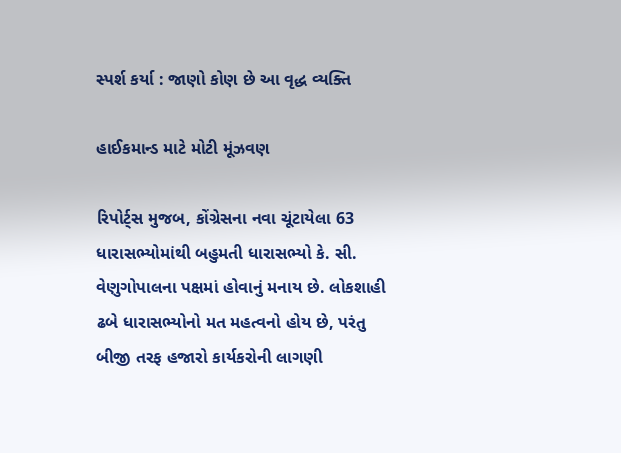સ્પર્શ કર્યા : જાણો કોણ છે આ વૃદ્ધ વ્યક્તિ

હાઈકમાન્ડ માટે મોટી મૂંઝવણ

રિપોર્ટ્સ મુજબ, કોંગ્રેસના નવા ચૂંટાયેલા 63 ધારાસભ્યોમાંથી બહુમતી ધારાસભ્યો કે. સી. વેણુગોપાલના પક્ષમાં હોવાનું મનાય છે. લોકશાહી ઢબે ધારાસભ્યોનો મત મહત્વનો હોય છે, પરંતુ બીજી તરફ હજારો કાર્યકરોની લાગણી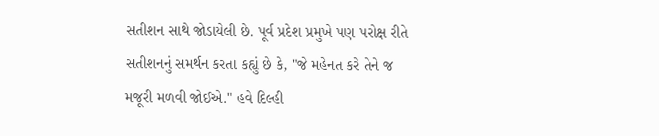સતીશન સાથે જોડાયેલી છે. પૂર્વ પ્રદેશ પ્રમુખે પણ પરોક્ષ રીતે સતીશનનું સમર્થન કરતા કહ્યું છે કે, "જે મહેનત કરે તેને જ મજૂરી મળવી જોઈએ." હવે દિલ્હી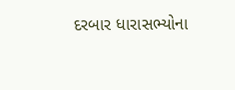દરબાર ધારાસભ્યોના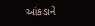આંકડાને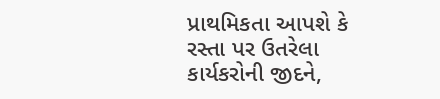પ્રાથમિકતા આપશે કે રસ્તા પર ઉતરેલા કાર્યકરોની જીદને,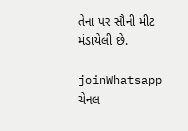તેના પર સૌની મીટ મંડાયેલી છે.

joinWhatsapp ચેનલ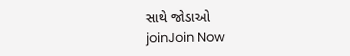સાથે જોડાઓ
joinJoin Now